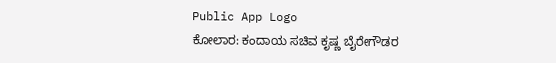Public App Logo
ಕೋಲಾರ: ಕಂದಾಯ ಸಚಿವ ಕೃಷ್ಣ ಬೈರೇಗೌಡರ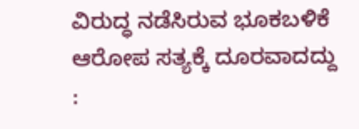ವಿರುದ್ಧ ನಡೆಸಿರುವ ಭೂಕಬಳಿಕೆ ಆರೋಪ ಸತ್ಯಕ್ಕೆ ದೂರವಾದದ್ದು :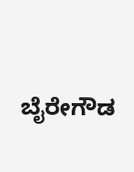ಬೈರೇಗೌಡ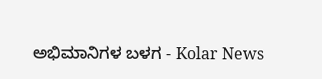ಅಭಿಮಾನಿಗಳ ಬಳಗ - Kolar News